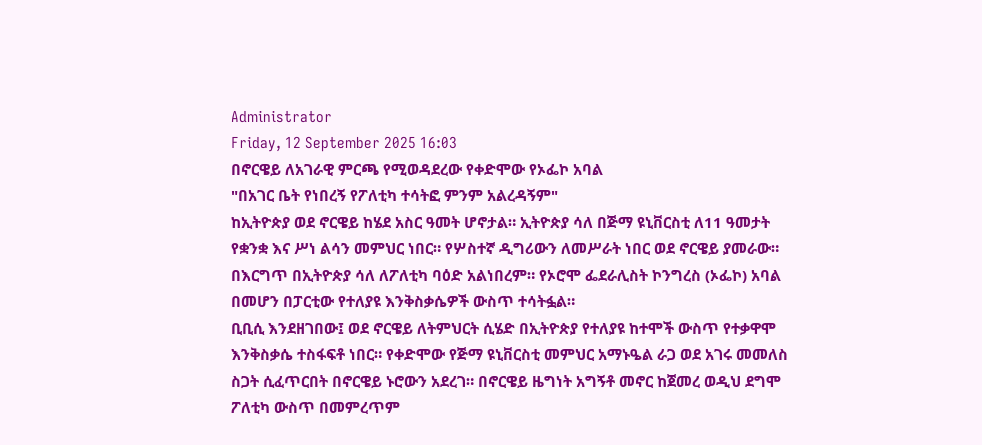Administrator
Friday, 12 September 2025 16:03
በኖርዌይ ለአገራዊ ምርጫ የሚወዳደረው የቀድሞው የኦፌኮ አባል
"በአገር ቤት የነበረኝ የፖለቲካ ተሳትፎ ምንም አልረዳኝም"
ከኢትዮጵያ ወደ ኖርዌይ ከሄደ አስር ዓመት ሆኖታል። ኢትዮጵያ ሳለ በጅማ ዩኒቨርስቲ ለ11 ዓመታት የቋንቋ እና ሥነ ልሳን መምህር ነበር። የሦስተኛ ዲግሪውን ለመሥራት ነበር ወደ ኖርዌይ ያመራው። በእርግጥ በኢትዮጵያ ሳለ ለፖለቲካ ባዕድ አልነበረም። የኦሮሞ ፌደራሊስት ኮንግረስ (ኦፌኮ) አባል በመሆን በፓርቲው የተለያዩ እንቅስቃሴዎች ውስጥ ተሳትፏል።
ቢቢሲ እንደዘገበው፤ ወደ ኖርዌይ ለትምህርት ሲሄድ በኢትዮጵያ የተለያዩ ከተሞች ውስጥ የተቃዋሞ እንቅስቃሴ ተስፋፍቶ ነበር። የቀድሞው የጅማ ዩኒቨርስቲ መምህር አማኑዔል ራጋ ወደ አገሩ መመለስ ስጋት ሲፈጥርበት በኖርዌይ ኑሮውን አደረገ። በኖርዌይ ዜግነት አግኝቶ መኖር ከጀመረ ወዲህ ደግሞ ፖለቲካ ውስጥ በመምረጥም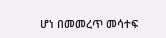ሆነ በመመረጥ መሳተፍ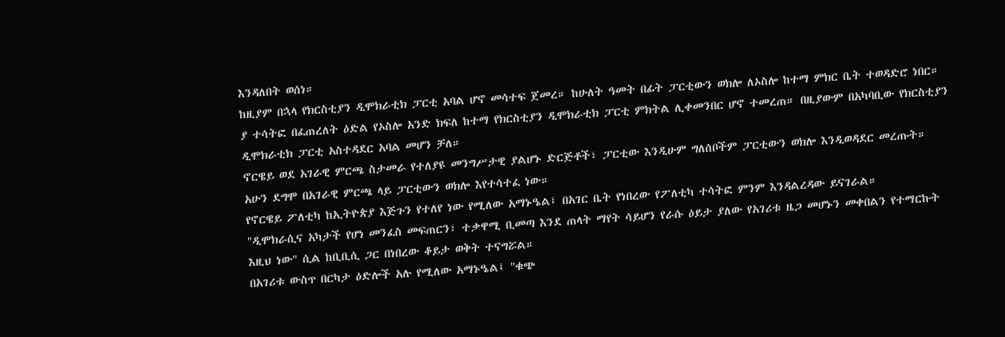እንዳለበት ወሰነ።
ከዚያም በኋላ የክርስቲያን ዲሞክራቲክ ፓርቲ አባል ሆኖ መሳተፍ ጀመረ። ከሁለት ዓመት በፊት ፓርቲውን ወክሎ ለኦስሎ ከተማ ምክር ቤት ተወዳድሮ ነበር። ያ ተሳትፎ በፈጠረለት ዕድል የኦስሎ አንድ ክፍለ ከተማ የክርስቲያን ዲሞክራቲክ ፓርቲ ምክትል ሊቀመንበር ሆኖ ተመረጠ። በዚያውም በአካባቢው የክርስቲያን ዲሞክራቲክ ፓርቲ አስተዳደር አባል መሆን ቻለ።
ኖርዌይ ወደ አገራዊ ምርጫ ስታመራ የተለያዩ መንግሥታዊ ያልሆኑ ድርጅቶች፣ ፓርቲው እንዲሁም ግለሰቦችም ፓርቲውን ወክሎ እንዲወዳደር መረጡት። አሁን ደግሞ በአገራዊ ምርጫ ላይ ፓርቲውን ወክሎ እየተሳተፈ ነው።
የኖርዌይ ፖለቲካ ከኢትዮጵያ እጅጉን የተለየ ነው የሚለው አማኑዔል፤ በአገር ቤት የነበረው የፖለቲካ ተሳትፎ ምንም እንዳልረዳው ይናገራል።
"ዲሞክራሲና አካታች የሆነ መንፈስ መፍጠርን፣ ተቃዋሚ ቢመጣ እንደ ጠላት ማየት ሳይሆን የራሱ ዕይታ ያለው የአገሪቱ ዜጋ መሆኑን መቀበልን የተማርኩት እዚህ ነው" ሲል ከቢቢሲ ጋር በነበረው ቆይታ ወቅት ተናግሯል።
በአገሪቱ ውስጥ በርካታ ዕድሎች አሉ የሚለው አማኑዔል፤ "ቁጭ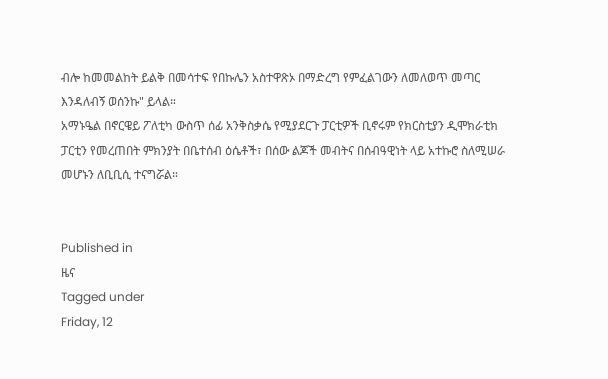ብሎ ከመመልከት ይልቅ በመሳተፍ የበኩሌን አስተዋጽኦ በማድረግ የምፈልገውን ለመለወጥ መጣር እንዳለብኝ ወሰንኩ" ይላል።
አማኑዔል በኖርዌይ ፖለቲካ ውስጥ ሰፊ አንቅስቃሴ የሚያደርጉ ፓርቲዎች ቢኖሩም የክርስቲያን ዲሞክራቲክ ፓርቲን የመረጠበት ምክንያት በቤተሰብ ዕሴቶች፣ በሰው ልጆች መብትና በሰብዓዊነት ላይ አተኩሮ ስለሚሠራ መሆኑን ለቢቢሲ ተናግሯል።


Published in
ዜና
Tagged under
Friday, 12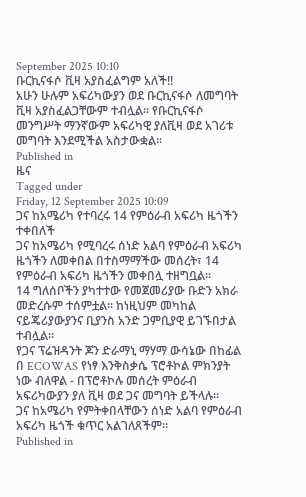September 2025 10:10
ቡርኪናፋሶ ቪዛ አያስፈልግም አለች!!
አሁን ሁሉም አፍሪካውያን ወደ ቡርኪናፋሶ ለመግባት ቪዛ አያስፈልጋቸውም ተብሏል፡፡ የቡርኪናፋሶ መንግሥት ማንኛውም አፍሪካዊ ያለቪዛ ወደ አገሪቱ መግባት እንደሚችል አስታውቋል፡፡
Published in
ዜና
Tagged under
Friday, 12 September 2025 10:09
ጋና ከአሜሪካ የተባረሩ 14 የምዕራብ አፍሪካ ዜጎችን ተቀበለች
ጋና ከአሜሪካ የሚባረሩ ሰነድ አልባ የምዕራብ አፍሪካ ዜጎችን ለመቀበል በተስማማችው መሰረት፣ 14 የምዕራብ አፍሪካ ዜጎችን መቀበሏ ተዘግቧል፡፡
14 ግለሰቦችን ያካተተው የመጀመሪያው ቡድን አክራ መድረሱም ተሰምቷል። ከነዚህም መካከል ናይጄሪያውያንና ቢያንስ አንድ ጋምቢያዊ ይገኙበታል ተብሏል።
የጋና ፕሬዝዳንት ጆን ድራማኒ ማሃማ ውሳኔው በከፊል በ ECOWAS የነፃ እንቅስቃሴ ፕሮቶኮል ምክንያት ነው ብለዋል - በፕሮቶኮሉ መሰረት ምዕራብ አፍሪካውያን ያለ ቪዛ ወደ ጋና መግባት ይችላሉ።
ጋና ከአሜሪካ የምትቀበላቸውን ሰነድ አልባ የምዕራብ አፍሪካ ዜጎች ቁጥር አልገለጸችም።
Published in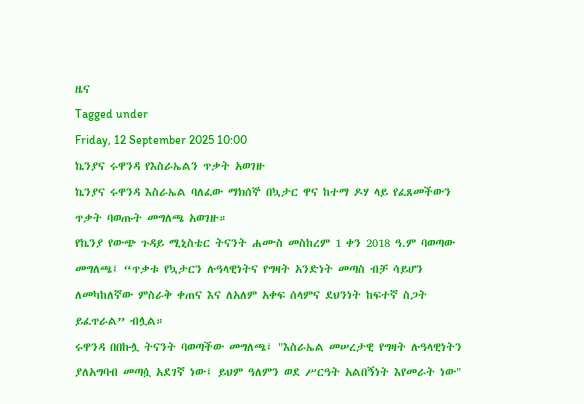ዜና
Tagged under
Friday, 12 September 2025 10:00
ኬንያና ሩዋንዳ የእስራኤልን ጥቃት አወገዙ
ኬንያና ሩዋንዳ እስራኤል ባለፈው ማክሰኞ በኳታር ዋና ከተማ ዶሃ ላይ የፈጸመችውን ጥቃት ባወጡት መግለጫ አወገዙ።
የኬንያ የውጭ ጉዳይ ሚኒስቴር ትናንት ሐሙስ መስከረም 1 ቀን 2018 ዓ.ም ባወጣው መግለጫ፤ “ጥቃቱ የኳታርን ሉዓላዊነትና የግዛት አንድነት መጣስ ብቻ ሳይሆን ለመካከለኛው ምስራቅ ቀጠና እና ለአለም አቀፍ ሰላምና ደህንነት ከፍተኛ ስጋት ይፈጥራል” ብሏል።
ሩዋንዳ በበኩሏ ትናንት ባወጣችው መግለጫ፤ "እስራኤል መሠረታዊ የግዛት ሉዓላዊነትን ያለአግባብ መጣሷ አደገኛ ነው፤ ይህም ዓለምን ወደ ሥርዓት አልበኝነት እየመራት ነው"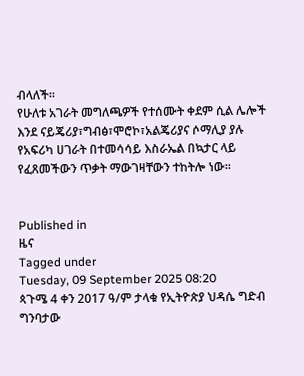ብላለች።
የሁለቱ አገራት መግለጫዎች የተሰሙት ቀደም ሲል ሌሎች እንደ ናይጄሪያ፣ግብፅ፣ሞሮኮ፣አልጄሪያና ሶማሊያ ያሉ የአፍሪካ ሀገራት በተመሳሳይ እስራኤል በኳታር ላይ የፈጸመችውን ጥቃት ማውገዛቸውን ተከትሎ ነው።


Published in
ዜና
Tagged under
Tuesday, 09 September 2025 08:20
ጳጉሜ 4 ቀን 2017 ዓ/ም ታላቁ የኢትዮጵያ ህዳሴ ግድብ ግንባታው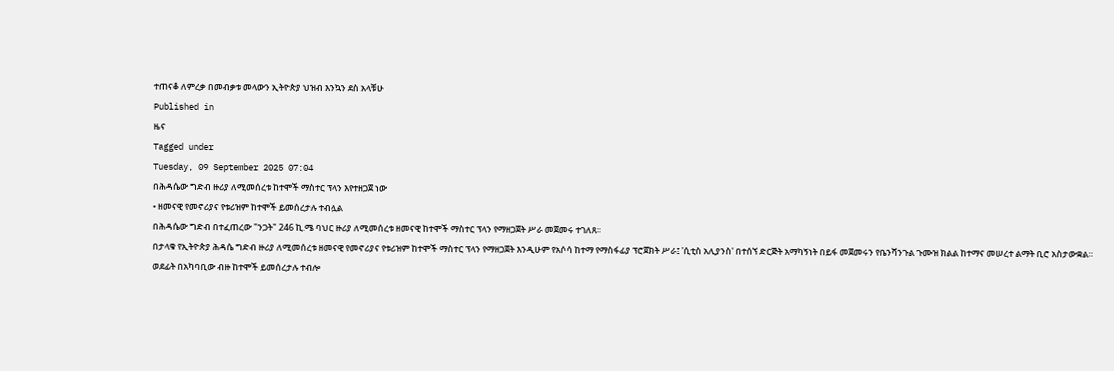ተጠናቆ ለምረቃ በመብቃቱ መላውን ኢትዮጵያ ህዝብ እንኳን ደስ አላቹሁ
Published in
ዜና
Tagged under
Tuesday, 09 September 2025 07:04
በሕዳሴው ግድብ ዙሪያ ለሚመሰረቱ ከተሞች ማስተር ፕላን እየተዘጋጀ ነው
• ዘመናዊ የመኖሪያና የቱሪዝም ከተሞች ይመሰረታሉ ተብሏል
በሕዳሴው ግድብ በተፈጠረው "ንጋት" 246 ኪ.ሜ ባህር ዙሪያ ለሚመሰረቱ ዘመናዊ ከተሞች ማስተር ፕላን የማዘጋጀት ሥራ መጀመሩ ተገለጸ፡፡
በታላቁ የኢትዮጵያ ሕዳሴ ግድብ ዙሪያ ለሚመሰረቱ ዘመናዊ የመኖሪያና የቱሪዝም ከተሞች ማስተር ፕላን የማዘጋጀት እንዲሁም የአሶሳ ከተማ የማስፋፊያ ፕሮጀክት ሥራ፤ 'ሲቲስ አሊያንስ' በተሰኘ ድርጅት አማካኝነት በይፋ መጀመሩን የቤንሻንጉል ጉሙዝ ክልል ከተማና መሠረተ ልማት ቢሮ አስታውቋል።
ወደፊት በአካባቢው ብዙ ከተሞች ይመሰረታሉ ተብሎ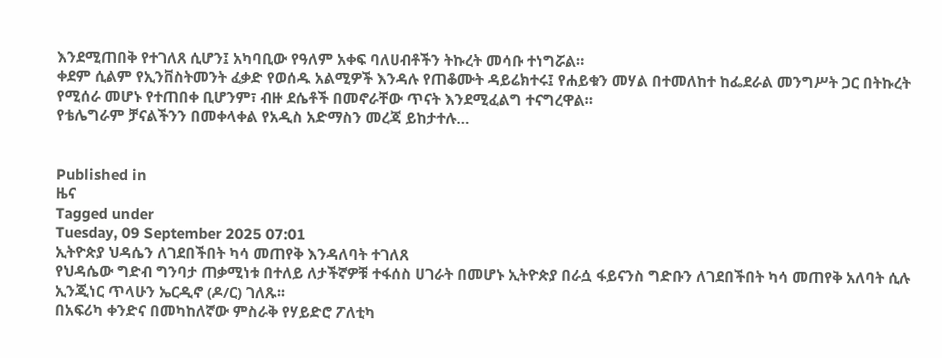እንደሚጠበቅ የተገለጸ ሲሆን፤ አካባቢው የዓለም አቀፍ ባለሀብቶችን ትኩረት መሳቡ ተነግሯል።
ቀደም ሲልም የኢንቨስትመንት ፈቃድ የወሰዱ አልሚዎች እንዳሉ የጠቆሙት ዳይሬክተሩ፤ የሐይቁን መሃል በተመለከተ ከፌደራል መንግሥት ጋር በትኩረት የሚሰራ መሆኑ የተጠበቀ ቢሆንም፣ ብዙ ደሴቶች በመኖራቸው ጥናት እንደሚፈልግ ተናግረዋል።
የቴሌግራም ቻናልችንን በመቀላቀል የአዲስ አድማስን መረጃ ይከታተሉ…


Published in
ዜና
Tagged under
Tuesday, 09 September 2025 07:01
ኢትዮጵያ ህዳሴን ለገደበችበት ካሳ መጠየቅ እንዳለባት ተገለጸ
የህዳሴው ግድብ ግንባታ ጠቃሚነቱ በተለይ ለታችኛዎቹ ተፋሰስ ሀገራት በመሆኑ ኢትዮጵያ በራሷ ፋይናንስ ግድቡን ለገደበችበት ካሳ መጠየቅ አለባት ሲሉ ኢንጂነር ጥላሁን ኤርዲኖ (ዶ/ር) ገለጹ፡፡
በአፍሪካ ቀንድና በመካከለኛው ምስራቅ የሃይድሮ ፖለቲካ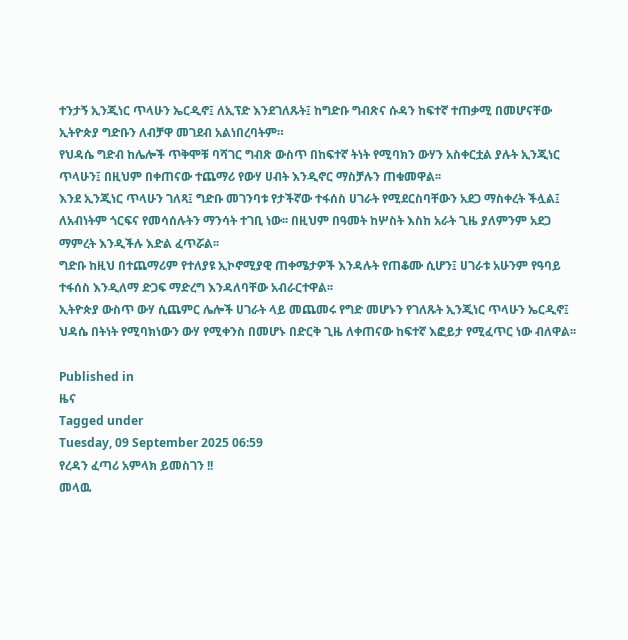ተንታኝ ኢንጂነር ጥላሁን ኤርዲኖ፤ ለኢፕድ እንደገለጹት፤ ከግድቡ ግብጽና ሱዳን ከፍተኛ ተጠቃሚ በመሆናቸው ኢትዮጵያ ግድቡን ለብቻዋ መገደብ አልነበረባትም።
የህዳሴ ግድብ ከሌሎች ጥቅሞቹ ባሻገር ግብጽ ውስጥ በከፍተኛ ትነት የሚባክን ውሃን አስቀርቷል ያሉት ኢንጂነር ጥላሁን፤ በዚህም በቀጠናው ተጨማሪ የውሃ ሀብት እንዲኖር ማስቻሉን ጠቁመዋል፡፡
እንደ ኢንጂነር ጥላሁን ገለጻ፤ ግድቡ መገንባቱ የታችኛው ተፋሰስ ሀገራት የሚደርስባቸውን አደጋ ማስቀረት ችሏል፤ ለአብነትም ጎርፍና የመሳሰሉትን ማንሳት ተገቢ ነው፡፡ በዚህም በዓመት ከሦስት እስከ አራት ጊዜ ያለምንም አደጋ ማምረት እንዲችሉ እድል ፈጥሯል፡፡
ግድቡ ከዚህ በተጨማሪም የተለያዩ ኢኮኖሚያዊ ጠቀሜታዎች እንዳሉት የጠቆሙ ሲሆን፤ ሀገራቱ አሁንም የዓባይ ተፋሰስ እንዲለማ ድጋፍ ማድረግ እንዳለባቸው አብራርተዋል፡፡
ኢትዮጵያ ውስጥ ውሃ ሲጨምር ሌሎች ሀገራት ላይ መጨመሩ የግድ መሆኑን የገለጹት ኢንጂነር ጥላሁን ኤርዲኖ፤ ህዳሴ በትነት የሚባክነውን ውሃ የሚቀንስ በመሆኑ በድርቅ ጊዜ ለቀጠናው ከፍተኛ እፎይታ የሚፈጥር ነው ብለዋል፡፡

Published in
ዜና
Tagged under
Tuesday, 09 September 2025 06:59
የረዳን ፈጣሪ አምላክ ይመስገን !!
መላዉ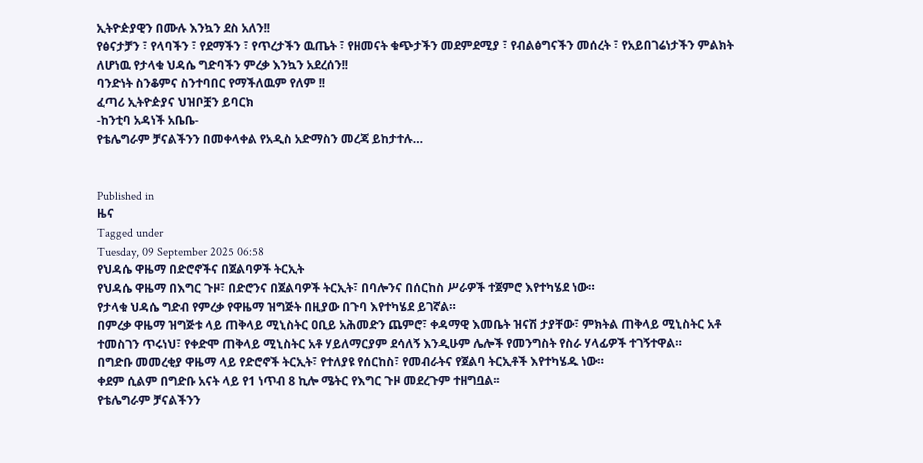ኢትዮዽያዊን በሙሉ እንኳን ደስ አለን!!
የፅናታቻን ፣ የላባችን ፣ የደማችን ፣ የጥረታችን ዉጤት ፣ የዘመናት ቁጭታችን መደምደሚያ ፣ የብልፅግናችን መሰረት ፣ የአይበገሬነታችን ምልክት ለሆነዉ የታላቁ ህዳሴ ግድባችን ምረቃ እንኳን አደረሰን!!
ባንድነት ስንቆምና ስንተባበር የማችለዉም የለም !!
ፈጣሪ ኢትዮዽያና ህዝቦቿን ይባርክ
-ከንቲባ አዳነች አቤቤ-
የቴሌግራም ቻናልችንን በመቀላቀል የአዲስ አድማስን መረጃ ይከታተሉ…


Published in
ዜና
Tagged under
Tuesday, 09 September 2025 06:58
የህዳሴ ዋዜማ በድሮኖችና በጀልባዎች ትርኢት
የህዳሴ ዋዜማ በእግር ጉዞ፣ በድሮንና በጀልባዎች ትርኢት፣ በባሎንና በሰርከስ ሥራዎች ተጀምሮ እየተካሄደ ነው።
የታላቁ ህዳሴ ግድብ የምረቃ የዋዜማ ዝግጅት በዚያው በጉባ እየተካሄደ ይገኛል።
በምረቃ ዋዜማ ዝግጅቱ ላይ ጠቅላይ ሚኒስትር ዐቢይ አሕመድን ጨምሮ፣ ቀዳማዊ እመቤት ዝናሽ ታያቸው፣ ምክትል ጠቅላይ ሚኒስትር አቶ ተመስገን ጥሩነህ፣ የቀድሞ ጠቅላይ ሚኒስትር አቶ ሃይለማርያም ደሳለኝ እንዲሁም ሌሎች የመንግስት የስራ ሃላፊዎች ተገኝተዋል።
በግድቡ መመረቂያ ዋዜማ ላይ የድሮኖች ትርኢት፣ የተለያዩ የሰርከስ፣ የመብራትና የጀልባ ትርኢቶች እየተካሄዱ ነው።
ቀደም ሲልም በግድቡ አናት ላይ የ1 ነጥብ 8 ኪሎ ሜትር የእግር ጉዞ መደረጉም ተዘግቧል፡፡
የቴሌግራም ቻናልችንን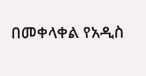በመቀላቀል የአዲስ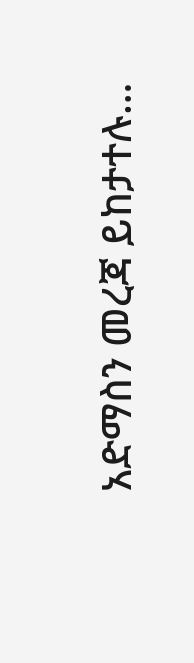አድማስን መረጃ ይከታተሉ…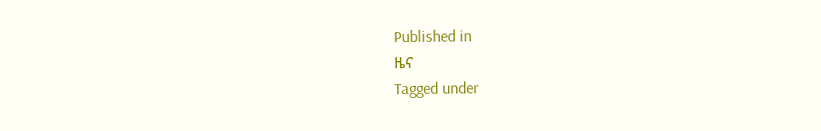Published in
ዜና
Tagged under